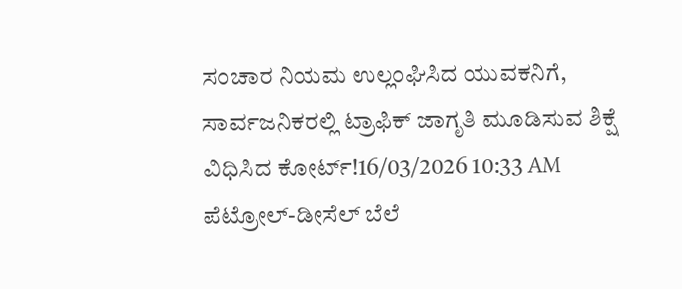ಸಂಚಾರ ನಿಯಮ ಉಲ್ಲಂಘಿಸಿದ ಯುವಕನಿಗೆ, ಸಾರ್ವಜನಿಕರಲ್ಲಿ ಟ್ರಾಫಿಕ್ ಜಾಗೃತಿ ಮೂಡಿಸುವ ಶಿಕ್ಷೆ ವಿಧಿಸಿದ ಕೋರ್ಟ್!16/03/2026 10:33 AM
ಪೆಟ್ರೋಲ್-ಡೀಸೆಲ್ ಬೆಲೆ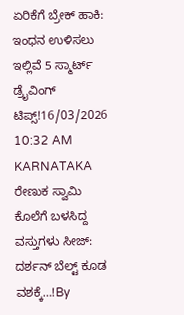ಏರಿಕೆಗೆ ಬ್ರೇಕ್ ಹಾಕಿ: ಇಂಧನ ಉಳಿಸಲು ಇಲ್ಲಿವೆ 5 ಸ್ಮಾರ್ಟ್ ಡ್ರೈವಿಂಗ್ ಟಿಪ್ಸ್!16/03/2026 10:32 AM
KARNATAKA ರೇಣುಕ ಸ್ವಾಮಿ ಕೊಲೆಗೆ ಬಳಸಿದ್ದ ವಸ್ತುಗಳು ಸೀಜ್: ದರ್ಶನ್ ಬೆಲ್ಟ್ ಕೂಡ ವಶಕ್ಕೆ…!By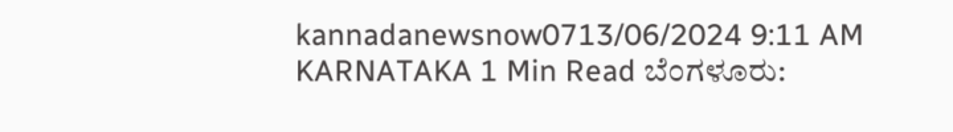kannadanewsnow0713/06/2024 9:11 AM KARNATAKA 1 Min Read ಬೆಂಗಳೂರು: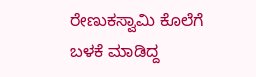ರೇಣುಕಸ್ವಾಮಿ ಕೊಲೆಗೆ ಬಳಕೆ ಮಾಡಿದ್ದ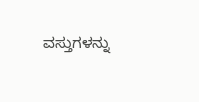ವಸ್ತುಗಳನ್ನು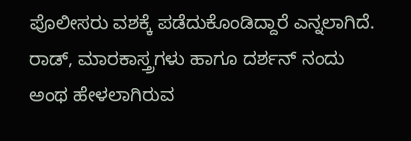ಪೊಲೀಸರು ವಶಕ್ಕೆ ಪಡೆದುಕೊಂಡಿದ್ದಾರೆ ಎನ್ನಲಾಗಿದೆ. ರಾಡ್, ಮಾರಕಾಸ್ತ್ರಗಳು ಹಾಗೂ ದರ್ಶನ್ ನಂದು ಅಂಥ ಹೇಳಲಾಗಿರುವ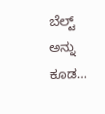ಬೆಲ್ಟ್ ಅನ್ನು ಕೂಡ…